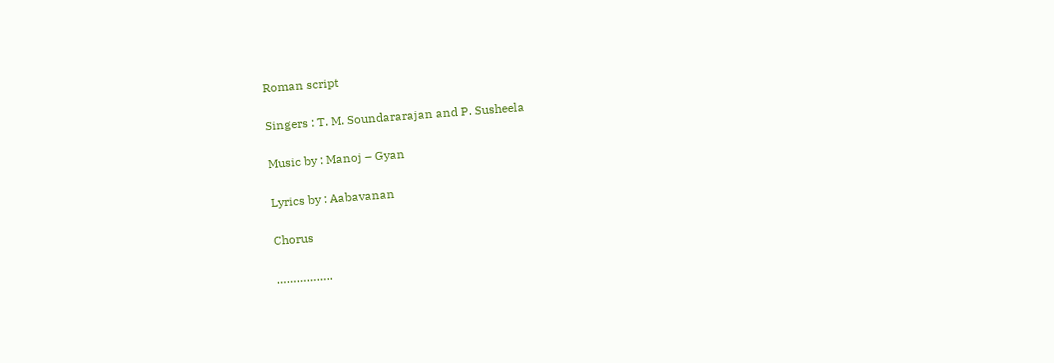Roman script

Singers : T. M. Soundararajan and P. Susheela

Music by : Manoj – Gyan

Lyrics by : Aabavanan

Chorus

……………..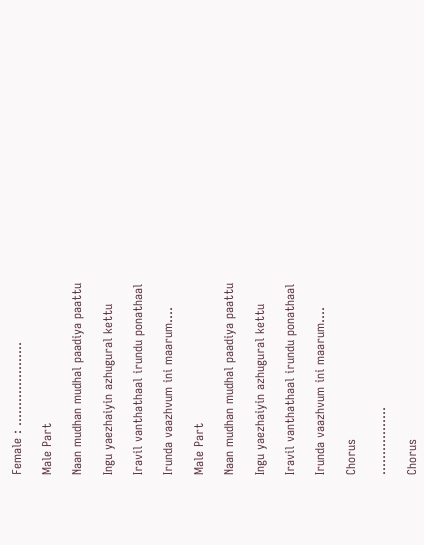Female : …………………

Male Part

Naan mudhan mudhal paadiya paattu

Ingu yaezhaiyin azhugural kettu

Iravil vanthathaal irundu ponathaal

Irunda vaazhvum ini maarum….

Male Part

Naan mudhan mudhal paadiya paattu

Ingu yaezhaiyin azhugural kettu

Iravil vanthathaal irundu ponathaal

Irunda vaazhvum ini maarum….

Chorus

……………..

Chorus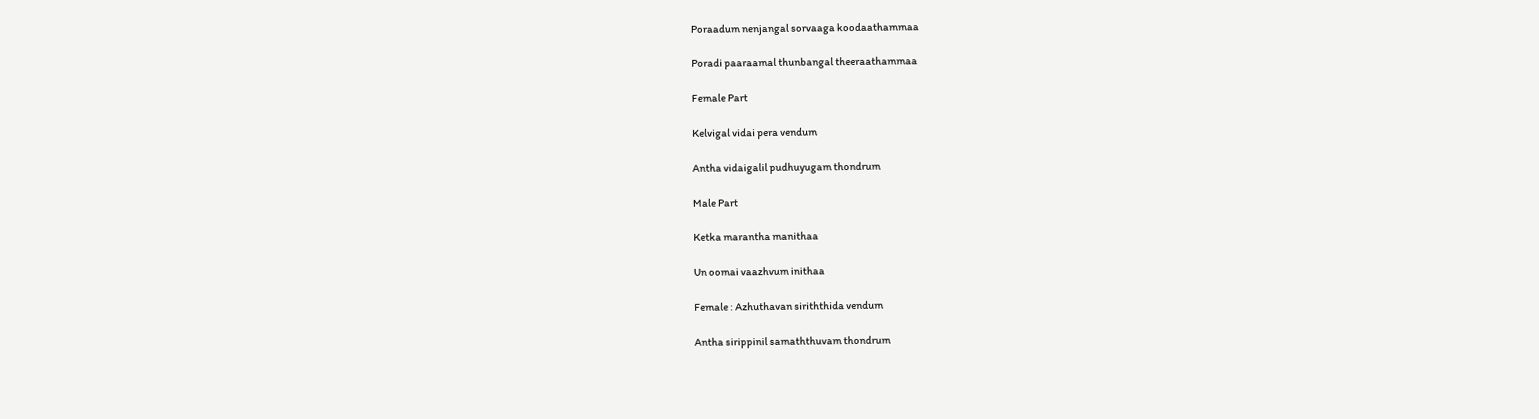Poraadum nenjangal sorvaaga koodaathammaa

Poradi paaraamal thunbangal theeraathammaa

Female Part

Kelvigal vidai pera vendum

Antha vidaigalil pudhuyugam thondrum

Male Part

Ketka marantha manithaa

Un oomai vaazhvum inithaa

Female : Azhuthavan siriththida vendum

Antha sirippinil samaththuvam thondrum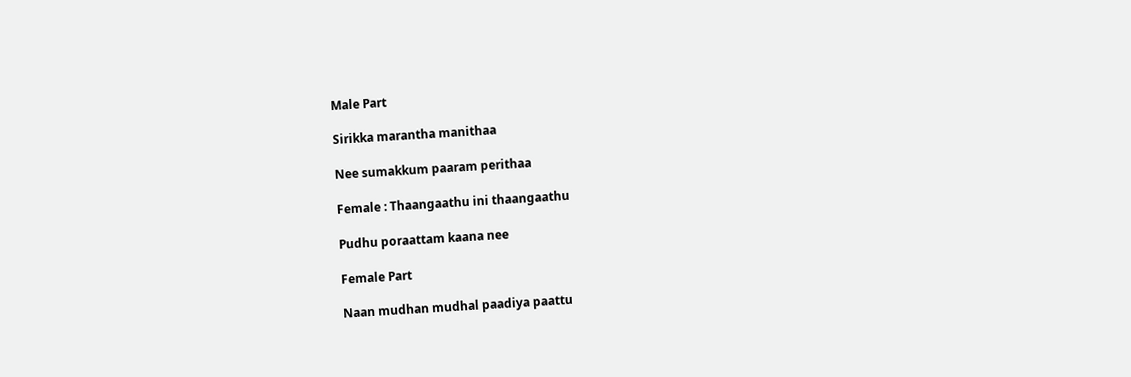Male Part

Sirikka marantha manithaa

Nee sumakkum paaram perithaa

Female : Thaangaathu ini thaangaathu

Pudhu poraattam kaana nee

Female Part

Naan mudhan mudhal paadiya paattu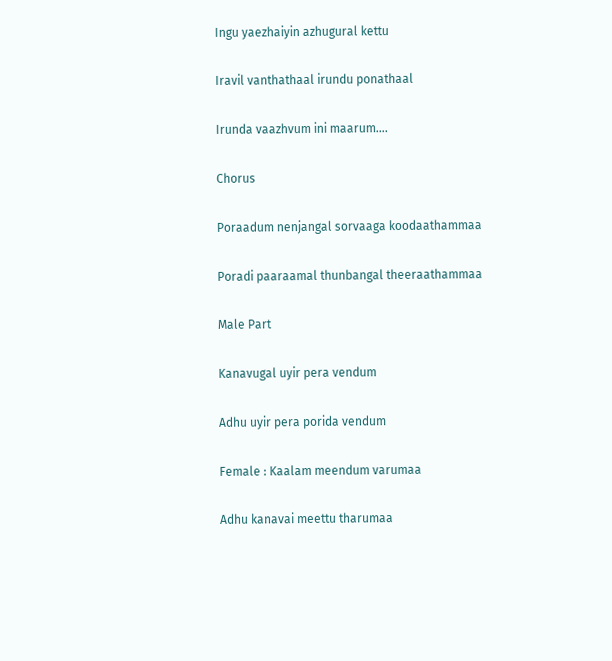Ingu yaezhaiyin azhugural kettu

Iravil vanthathaal irundu ponathaal

Irunda vaazhvum ini maarum….

Chorus

Poraadum nenjangal sorvaaga koodaathammaa

Poradi paaraamal thunbangal theeraathammaa

Male Part

Kanavugal uyir pera vendum

Adhu uyir pera porida vendum

Female : Kaalam meendum varumaa

Adhu kanavai meettu tharumaa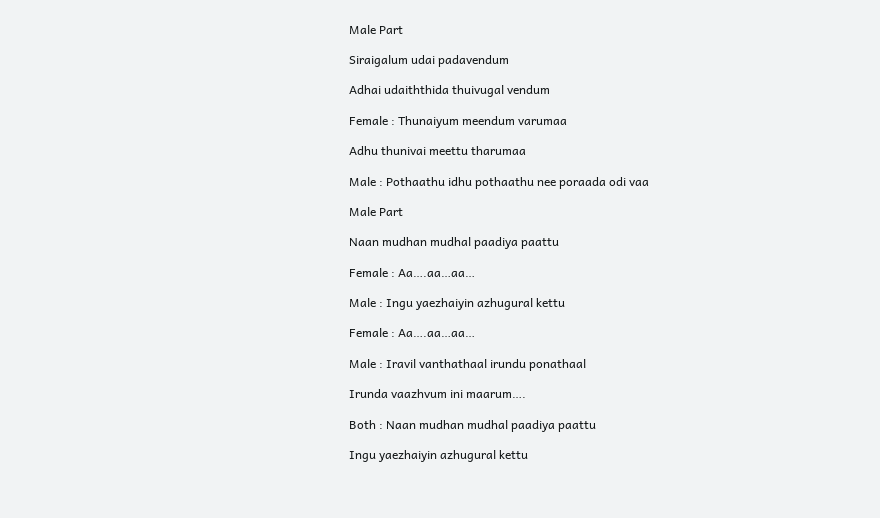Male Part

Siraigalum udai padavendum

Adhai udaiththida thuivugal vendum

Female : Thunaiyum meendum varumaa

Adhu thunivai meettu tharumaa

Male : Pothaathu idhu pothaathu nee poraada odi vaa

Male Part

Naan mudhan mudhal paadiya paattu

Female : Aa….aa…aa…

Male : Ingu yaezhaiyin azhugural kettu

Female : Aa….aa…aa…

Male : Iravil vanthathaal irundu ponathaal

Irunda vaazhvum ini maarum….

Both : Naan mudhan mudhal paadiya paattu

Ingu yaezhaiyin azhugural kettu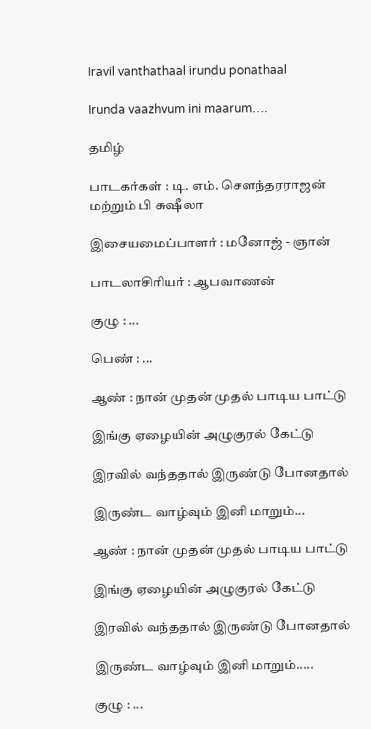Iravil vanthathaal irundu ponathaal

Irunda vaazhvum ini maarum….

தமிழ்

பாடகர்கள் : டி. எம். சௌந்தரராஜன் மற்றும் பி சுஷீலா

இசையமைப்பாளர் : மனோஜ் - ஞான்

பாடலாசிரியர் : ஆபவாணன்

குழு : ...

பெண் : ...

ஆண் : நான் முதன் முதல் பாடிய பாட்டு

இங்கு ஏழையின் அழுகுரல் கேட்டு

இரவில் வந்ததால் இருண்டு போனதால்

இருண்ட வாழ்வும் இனி மாறும்...

ஆண் : நான் முதன் முதல் பாடிய பாட்டு

இங்கு ஏழையின் அழுகுரல் கேட்டு

இரவில் வந்ததால் இருண்டு போனதால்

இருண்ட வாழ்வும் இனி மாறும்.....

குழு : ...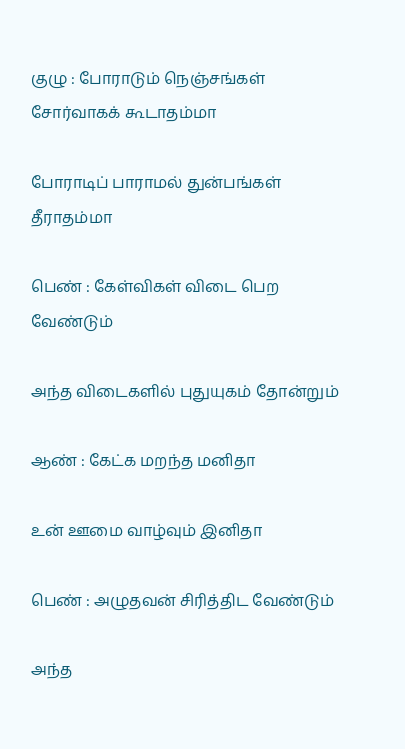குழு : போராடும் நெஞ்சங்கள் சோர்வாகக் கூடாதம்மா

போராடிப் பாராமல் துன்பங்கள் தீராதம்மா

பெண் : கேள்விகள் விடை பெற வேண்டும்

அந்த விடைகளில் புதுயுகம் தோன்றும்

ஆண் : கேட்க மறந்த மனிதா

உன் ஊமை வாழ்வும் இனிதா

பெண் : அழுதவன் சிரித்திட வேண்டும்

அந்த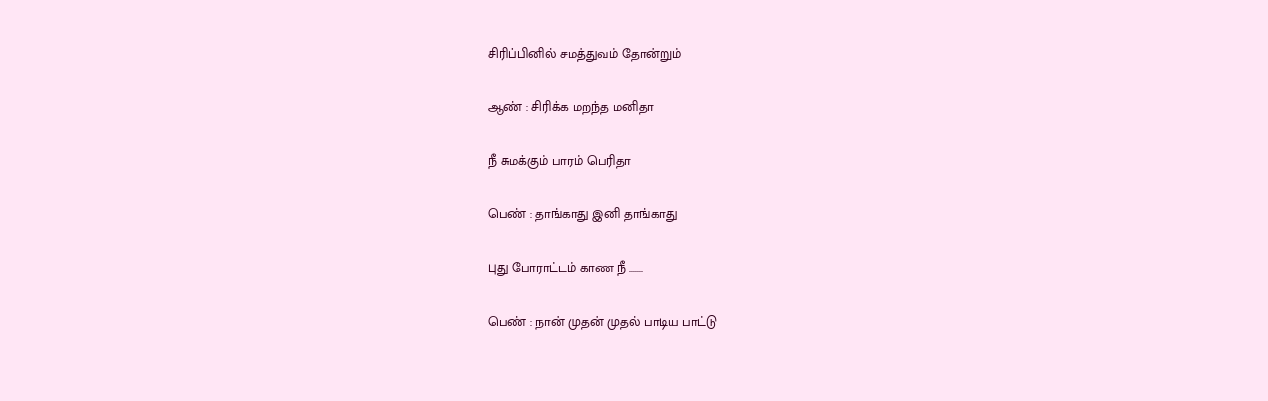சிரிப்பினில் சமத்துவம் தோன்றும்

ஆண் : சிரிக்க மறந்த மனிதா

நீ சுமக்கும் பாரம் பெரிதா

பெண் : தாங்காது இனி தாங்காது

புது போராட்டம் காண நீ .......

பெண் : நான் முதன் முதல் பாடிய பாட்டு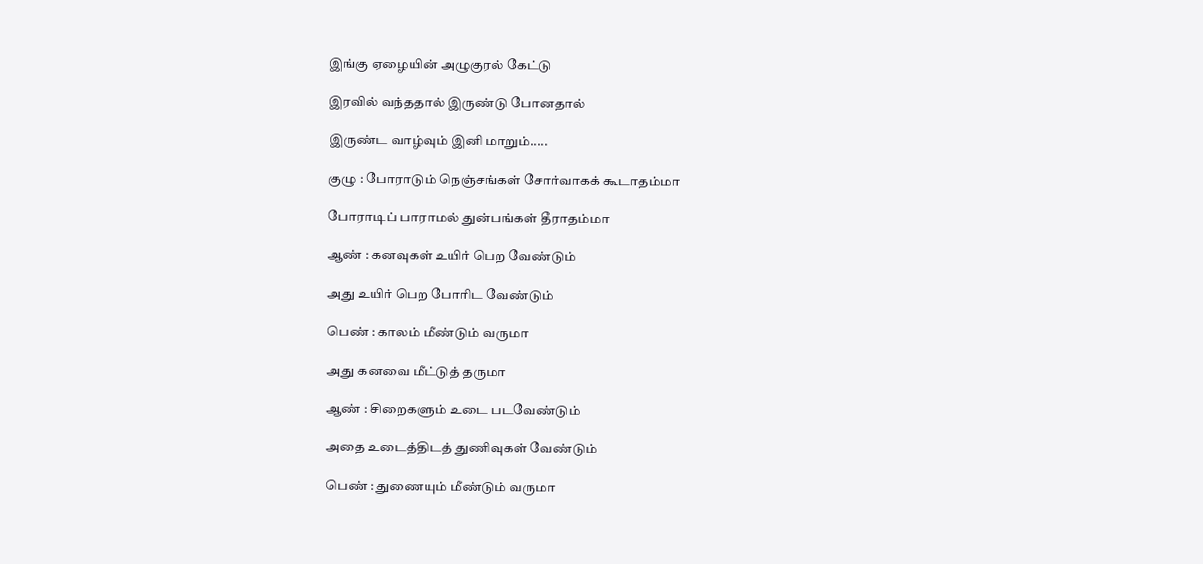இங்கு ஏழையின் அழுகுரல் கேட்டு

இரவில் வந்ததால் இருண்டு போனதால்

இருண்ட வாழ்வும் இனி மாறும்.....

குழு : போராடும் நெஞ்சங்கள் சோர்வாகக் கூடாதம்மா

போராடிப் பாராமல் துன்பங்கள் தீராதம்மா

ஆண் : கனவுகள் உயிர் பெற வேண்டும்

அது உயிர் பெற போரிட வேண்டும்

பெண் : காலம் மீண்டும் வருமா

அது கனவை மீட்டுத் தருமா

ஆண் : சிறைகளும் உடை படவேண்டும்

அதை உடைத்திடத் துணிவுகள் வேண்டும்

பெண் : துணையும் மீண்டும் வருமா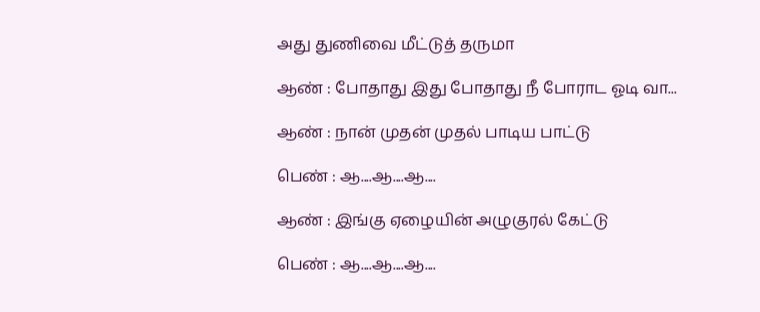அது துணிவை மீட்டுத் தருமா

ஆண் : போதாது இது போதாது நீ போராட ஓடி வா...

ஆண் : நான் முதன் முதல் பாடிய பாட்டு

பெண் : ஆ....ஆ....ஆ....

ஆண் : இங்கு ஏழையின் அழுகுரல் கேட்டு

பெண் : ஆ....ஆ....ஆ....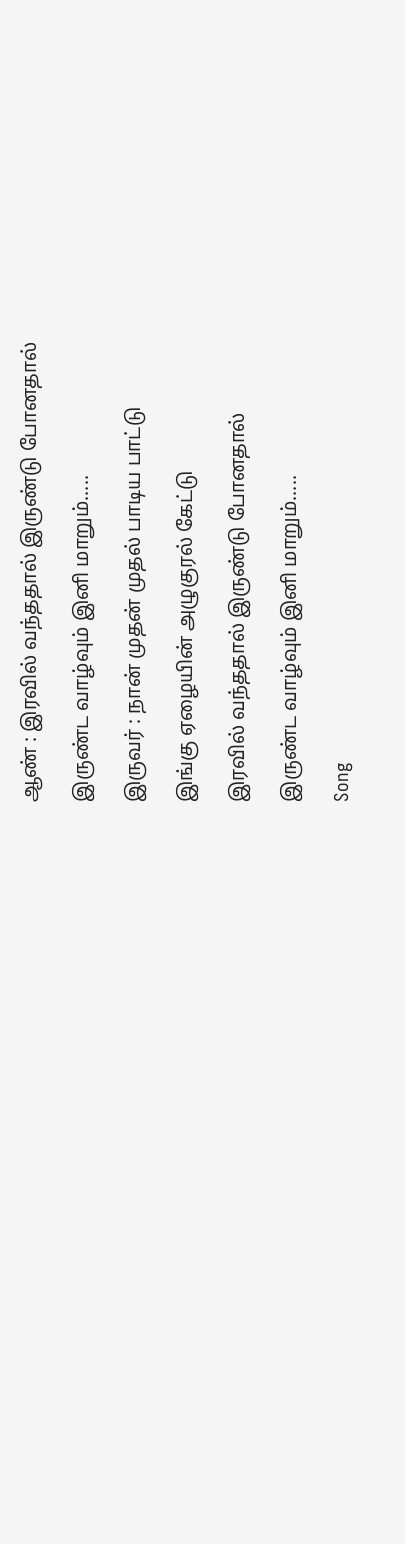ஆண் : இரவில் வந்ததால் இருண்டு போனதால்

இருண்ட வாழ்வும் இனி மாறும்.....

இருவர் : நான் முதன் முதல் பாடிய பாட்டு

இங்கு ஏழையின் அழுகுரல் கேட்டு

இரவில் வந்ததால் இருண்டு போனதால்

இருண்ட வாழ்வும் இனி மாறும்.....

Song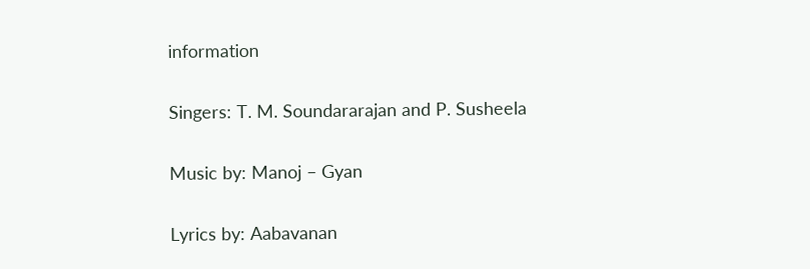information

Singers: T. M. Soundararajan and P. Susheela

Music by: Manoj – Gyan

Lyrics by: Aabavanan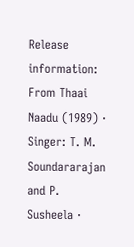Release information: From Thaai Naadu (1989) · Singer: T. M. Soundararajan and P. Susheela ·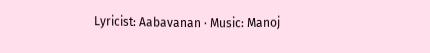Lyricist: Aabavanan · Music: Manoj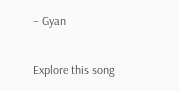– Gyan

Explore this song